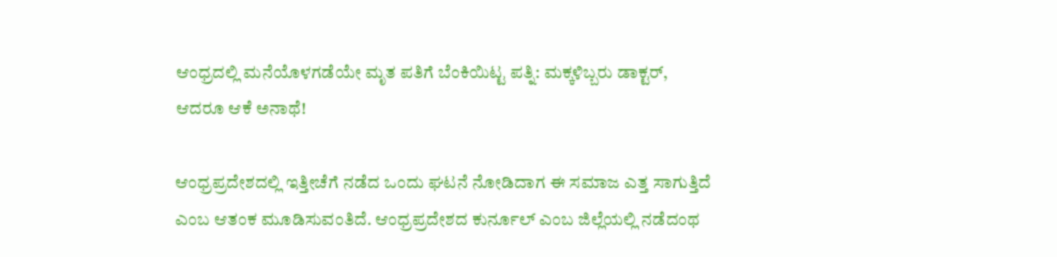ಆಂಧ್ರದಲ್ಲಿ ಮನೆಯೊಳಗಡೆಯೇ ಮೃತ ಪತಿಗೆ ಬೆಂಕಿಯಿಟ್ಟ ಪತ್ನಿ: ಮಕ್ಕಳಿಬ್ಬರು ಡಾಕ್ಟರ್, ಆದರೂ ಆಕೆ ಅನಾಥೆ!

ಆಂಧ್ರಪ್ರದೇಶದಲ್ಲಿ ಇತ್ತೀಚೆಗೆ ನಡೆದ ಒಂದು ಘಟನೆ ನೋಡಿದಾಗ ಈ ಸಮಾಜ ಎತ್ತ ಸಾಗುತ್ತಿದೆ ಎಂಬ ಆತಂಕ ಮೂಡಿಸುವಂತಿದೆ. ಆಂಧ್ರಪ್ರದೇಶದ ಕುರ್ನೂಲ್‌ ಎಂಬ ಜಿಲ್ಲೆಯಲ್ಲಿ ನಡೆದಂಥ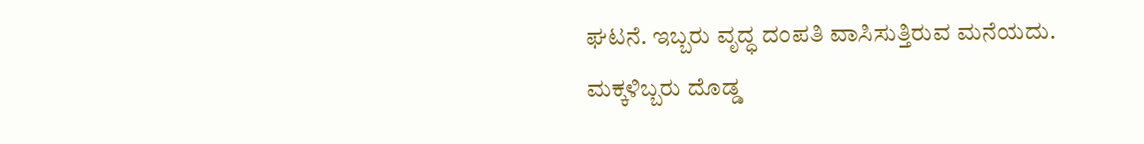ಘಟನೆ. ಇಬ್ಬರು ವೃದ್ಧ ದಂಪತಿ ವಾಸಿಸುತ್ತಿರುವ ಮನೆಯದು. ಮಕ್ಕಳಿಬ್ಬರು ದೊಡ್ಡ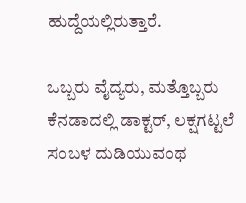ಹುದ್ದೆಯಲ್ಲಿರುತ್ತಾರೆ.

ಒಬ್ಬರು ವೈದ್ಯರು, ಮತ್ತೊಬ್ಬರು ಕೆನಡಾದಲ್ಲಿ ಡಾಕ್ಟರ್, ಲಕ್ಷಗಟ್ಟಲೆ ಸಂಬಳ ದುಡಿಯುವಂಥ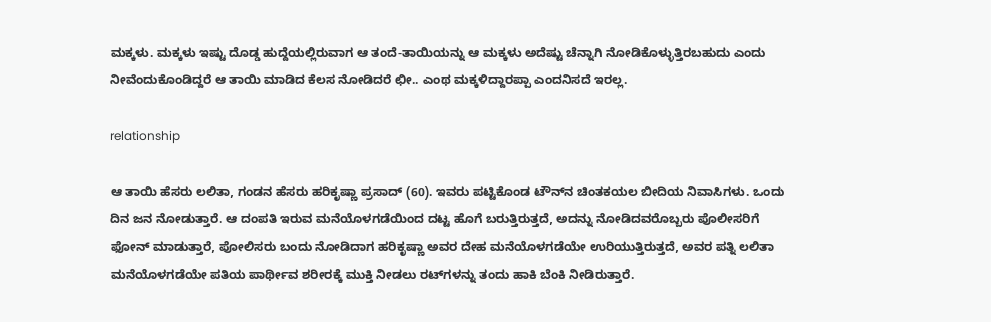ಮಕ್ಕಳು. ಮಕ್ಕಳು ಇಷ್ಟು ದೊಡ್ಡ ಹುದ್ದೆಯಲ್ಲಿರುವಾಗ ಆ ತಂದೆ-ತಾಯಿಯನ್ನು ಆ ಮಕ್ಕಳು ಅದೆಷ್ಟು ಚೆನ್ನಾಗಿ ನೋಡಿಕೊಳ್ಳುತ್ತಿರಬಹುದು ಎಂದು ನೀವೆಂದುಕೊಂಡಿದ್ದರೆ ಆ ತಾಯಿ ಮಾಡಿದ ಕೆಲಸ ನೋಡಿದರೆ ಛೀ.. ಎಂಥ ಮಕ್ಕಳಿದ್ದಾರಪ್ಪಾ ಎಂದನಿಸದೆ ಇರಲ್ಲ.

relationship

ಆ ತಾಯಿ ಹೆಸರು ಲಲಿತಾ, ಗಂಡನ ಹೆಸರು ಹರಿಕೃಷ್ಣಾ ಪ್ರಸಾದ್‌ (60). ಇವರು ಪಟ್ಟಿಕೊಂಡ ಟೌನ್‌ನ ಚಿಂತಕಯಲ ಬೀದಿಯ ನಿವಾಸಿಗಳು. ಒಂದು ದಿನ ಜನ ನೋಡುತ್ತಾರೆ. ಆ ದಂಪತಿ ಇರುವ ಮನೆಯೊಳಗಡೆಯಿಂದ ದಟ್ಟ ಹೊಗೆ ಬರುತ್ತಿರುತ್ತದೆ, ಅದನ್ನು ನೋಡಿದವರೊಬ್ಬರು ಪೊಲೀಸರಿಗೆ ಫೋನ್ ಮಾಡುತ್ತಾರೆ, ಪೋಲಿಸರು ಬಂದು ನೋಡಿದಾಗ ಹರಿಕೃಷ್ಣಾ ಅವರ ದೇಹ ಮನೆಯೊಳಗಡೆಯೇ ಉರಿಯುತ್ತಿರುತ್ತದೆ, ಅವರ ಪತ್ನಿ ಲಲಿತಾ ಮನೆಯೊಳಗಡೆಯೇ ಪತಿಯ ಪಾರ್ಥೀವ ಶರೀರಕ್ಕೆ ಮುಕ್ತಿ ನೀಡಲು ರಟ್‌ಗಳನ್ನು ತಂದು ಹಾಕಿ ಬೆಂಕಿ ನೀಡಿರುತ್ತಾರೆ.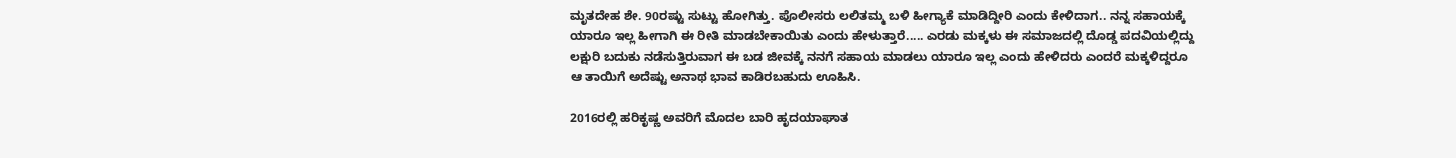ಮೃತದೇಹ ಶೇ. 90ರಷ್ಟು ಸುಟ್ಟು ಹೋಗಿತ್ತು. ಪೊಲೀಸರು ಲಲಿತಮ್ಮ ಬಳಿ ಹೀಗ್ಯಾಕೆ ಮಾಡಿದ್ದೀರಿ ಎಂದು ಕೇಳಿದಾಗ.. ನನ್ನ ಸಹಾಯಕ್ಕೆ ಯಾರೂ ಇಲ್ಲ ಹೀಗಾಗಿ ಈ ರೀತಿ ಮಾಡಬೇಕಾಯಿತು ಎಂದು ಹೇಳುತ್ತಾರೆ..... ಎರಡು ಮಕ್ಕಳು ಈ ಸಮಾಜದಲ್ಲಿ ದೊಡ್ಡ ಪದವಿಯಲ್ಲಿದ್ದು ಲಕ್ಷುರಿ ಬದುಕು ನಡೆಸುತ್ತಿರುವಾಗ ಈ ಬಡ ಜೀವಕ್ಕೆ ನನಗೆ ಸಹಾಯ ಮಾಡಲು ಯಾರೂ ಇಲ್ಲ ಎಂದು ಹೇಳಿದರು ಎಂದರೆ ಮಕ್ಕಳಿದ್ದರೂ ಆ ತಾಯಿಗೆ ಅದೆಷ್ಟು ಅನಾಥ ಭಾವ ಕಾಡಿರಬಹುದು ಊಹಿಸಿ.

2016ರಲ್ಲಿ ಹರಿಕೃಷ್ಣ ಅವರಿಗೆ ಮೊದಲ ಬಾರಿ ಹೃದಯಾಘಾತ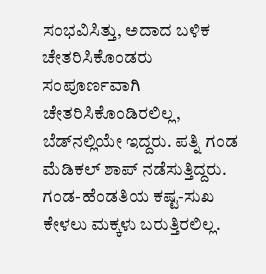ಸಂಭವಿಸಿತ್ತು, ಅದಾದ ಬಳಿಕ ಚೇತರಿಸಿಕೊಂಡರು ಸಂಪೂರ್ಣವಾಗಿ ಚೇತರಿಸಿಕೊಂಡಿರಲಿಲ್ಲ, ಬೆಡ್‌ನಲ್ಲಿಯೇ ಇದ್ದರು. ಪತ್ನಿ ಗಂಡ ಮೆಡಿಕಲ್ ಶಾಪ್ ನಡೆಸುತ್ತಿದ್ದರು. ಗಂಡ-ಹೆಂಡತಿಯ ಕಷ್ಟ-ಸುಖ ಕೇಳಲು ಮಕ್ಕಳು ಬರುತ್ತಿರಲಿಲ್ಲ.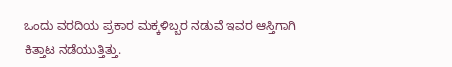ಒಂದು ವರದಿಯ ಪ್ರಕಾರ ಮಕ್ಕಳಿಬ್ಬರ ನಡುವೆ ಇವರ ಆಸ್ತಿಗಾಗಿ ಕಿತ್ತಾಟ ನಡೆಯುತ್ತಿತ್ತು.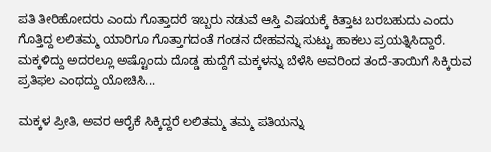ಪತಿ ತೀರಿಹೋದರು ಎಂದು ಗೊತ್ತಾದರೆ ಇಬ್ಬರು ನಡುವೆ ಆಸ್ತಿ ವಿಷಯಕ್ಕೆ ಕಿತ್ತಾಟ ಬರಬಹುದು ಎಂದು ಗೊತ್ತಿದ್ದ ಲಲಿತಮ್ಮ ಯಾರಿಗೂ ಗೊತ್ತಾಗದಂತೆ ಗಂಡನ ದೇಹವನ್ನು ಸುಟ್ಟು ಹಾಕಲು ಪ್ರಯತ್ನಿಸಿದ್ದಾರೆ. ಮಕ್ಕಳಿದ್ದು ಅದರಲ್ಲೂ ಅಷ್ಟೊಂದು ದೊಡ್ಡ ಹುದ್ದೆಗೆ ಮಕ್ಕಳನ್ನು ಬೆಳೆಸಿ ಅವರಿಂದ ತಂದೆ-ತಾಯಿಗೆ ಸಿಕ್ಕಿರುವ ಪ್ರತಿಫಲ ಎಂಥದ್ದು ಯೋಚಿಸಿ...

ಮಕ್ಕಳ ಪ್ರೀತಿ, ಅವರ ಆರೈಕೆ ಸಿಕ್ಕಿದ್ದರೆ ಲಲಿತಮ್ಮ ತಮ್ಮ ಪತಿಯನ್ನು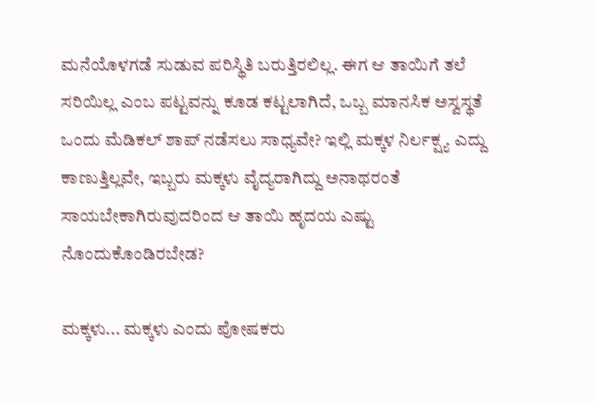ಮನೆಯೊಳಗಡೆ ಸುಡುವ ಪರಿಸ್ಥಿತಿ ಬರುತ್ತಿರಲಿಲ್ಲ. ಈಗ ಆ ತಾಯಿಗೆ ತಲೆ ಸರಿಯಿಲ್ಲ ಎಂಬ ಪಟ್ಟವನ್ನು ಕೂಡ ಕಟ್ಟಲಾಗಿದೆ, ಒಬ್ಬ ಮಾನಸಿಕ ಅಸ್ವಸ್ಥತೆ ಒಂದು ಮೆಡಿಕಲ್ ಶಾಪ್ ನಡೆಸಲು ಸಾಧ್ಯವೇ? ಇಲ್ಲಿ ಮಕ್ಕಳ ನಿರ್ಲಕ್ಷ್ಯ ಎದ್ದು ಕಾಣುತ್ತಿಲ್ಲವೇ, ಇಬ್ಬರು ಮಕ್ಕಳು ವೈದ್ಯರಾಗಿದ್ದು ಅನಾಥರಂತೆ ಸಾಯಬೇಕಾಗಿರುವುದರಿಂದ ಆ ತಾಯಿ ಹೃದಯ ಎಷ್ಟು ನೊಂದುಕೊಂಡಿರಬೇಡ?

ಮಕ್ಕಳು... ಮಕ್ಕಳು ಎಂದು ಪೋಷಕರು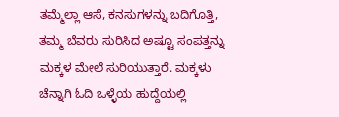ತಮ್ಮೆಲ್ಲಾ ಆಸೆ, ಕನಸುಗಳನ್ನು ಬದಿಗೊತ್ತಿ, ತಮ್ಮ ಬೆವರು ಸುರಿಸಿದ ಅಷ್ಟೂ ಸಂಪತ್ತನ್ನು ಮಕ್ಕಳ ಮೇಲೆ ಸುರಿಯುತ್ತಾರೆ. ಮಕ್ಕಳು ಚೆನ್ನಾಗಿ ಓದಿ ಒಳ್ಳೆಯ ಹುದ್ದೆಯಲ್ಲಿ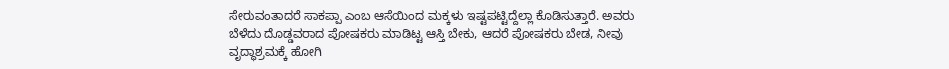ಸೇರುವಂತಾದರೆ ಸಾಕಪ್ಪಾ ಎಂಬ ಆಸೆಯಿಂದ ಮಕ್ಕಳು ಇಷ್ಟಪಟ್ಟಿದ್ದೆಲ್ಲಾ ಕೊಡಿಸುತ್ತಾರೆ. ಅವರು ಬೆಳೆದು ದೊಡ್ಡವರಾದ ಪೋಷಕರು ಮಾಡಿಟ್ಟ ಆಸ್ತಿ ಬೇಕು, ಆದರೆ ಪೋಷಕರು ಬೇಡ, ನೀವು ವೃದ್ಧಾಶ್ರಮಕ್ಕೆ ಹೋಗಿ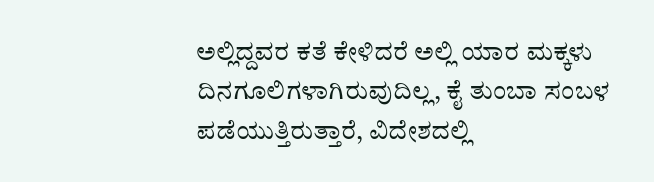ಅಲ್ಲಿದ್ದವರ ಕತೆ ಕೇಳಿದರೆ ಅಲ್ಲಿ ಯಾರ ಮಕ್ಕಳು ದಿನಗೂಲಿಗಳಾಗಿರುವುದಿಲ್ಲ, ಕೈ ತುಂಬಾ ಸಂಬಳ ಪಡೆಯುತ್ತಿರುತ್ತಾರೆ, ವಿದೇಶದಲ್ಲಿ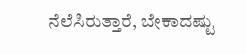ನೆಲೆಸಿರುತ್ತಾರೆ, ಬೇಕಾದಷ್ಟು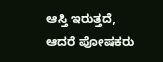ಆಸ್ತಿ ಇರುತ್ತದೆ, ಆದರೆ ಪೋಷಕರು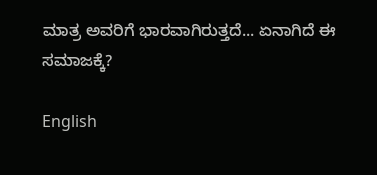ಮಾತ್ರ ಅವರಿಗೆ ಭಾರವಾಗಿರುತ್ತದೆ... ಏನಾಗಿದೆ ಈ ಸಮಾಜಕ್ಕೆ?

English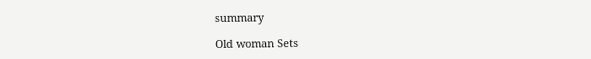summary

Old woman Sets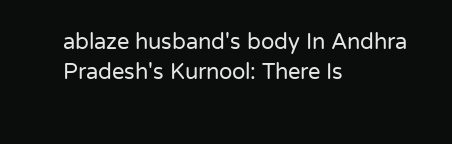ablaze husband's body In Andhra Pradesh's Kurnool: There Is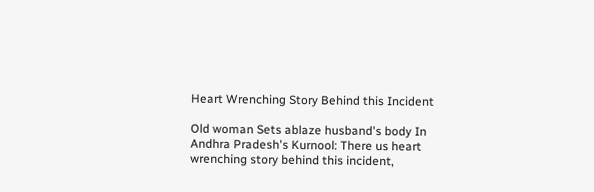Heart Wrenching Story Behind this Incident

Old woman Sets ablaze husband's body In Andhra Pradesh's Kurnool: There us heart wrenching story behind this incident,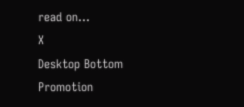read on...
X
Desktop Bottom Promotion